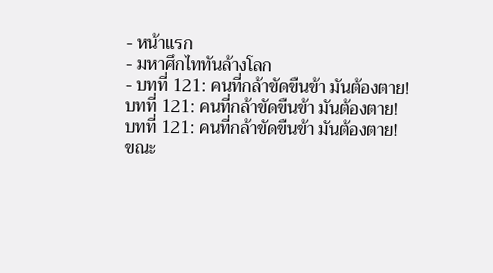- หน้าแรก
- มหาศึกไททันล้างโลก
- บทที่ 121: คนที่กล้าขัดขืนข้า มันต้องตาย!
บทที่ 121: คนที่กล้าขัดขืนข้า มันต้องตาย!
บทที่ 121: คนที่กล้าขัดขืนข้า มันต้องตาย!
ขณะ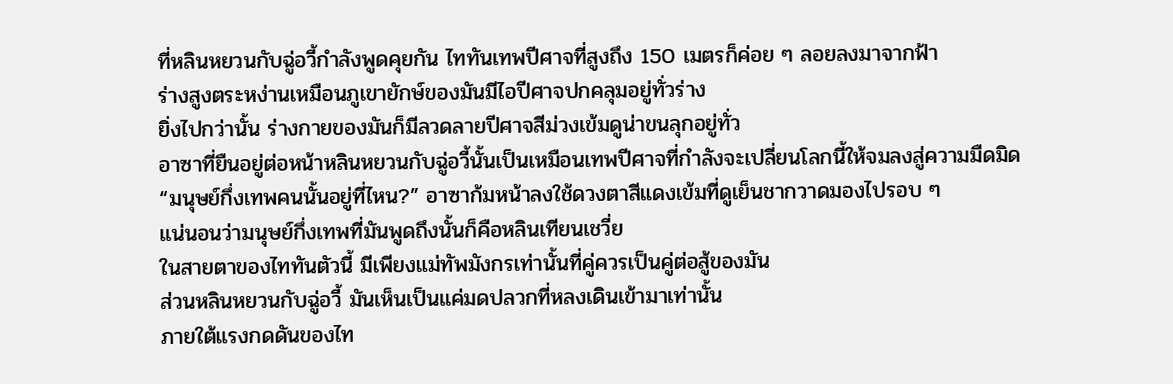ที่หลินหยวนกับฉู่อวี้กำลังพูดคุยกัน ไททันเทพปีศาจที่สูงถึง 150 เมตรก็ค่อย ๆ ลอยลงมาจากฟ้า
ร่างสูงตระหง่านเหมือนภูเขายักษ์ของมันมีไอปีศาจปกคลุมอยู่ทั่วร่าง
ยิ่งไปกว่านั้น ร่างกายของมันก็มีลวดลายปีศาจสีม่วงเข้มดูน่าขนลุกอยู่ทั่ว
อาซาที่ยืนอยู่ต่อหน้าหลินหยวนกับฉู่อวี้นั้นเป็นเหมือนเทพปีศาจที่กำลังจะเปลี่ยนโลกนี้ให้จมลงสู่ความมืดมิด
“มนุษย์กึ่งเทพคนนั้นอยู่ที่ไหน?” อาซาก้มหน้าลงใช้ดวงตาสีแดงเข้มที่ดูเย็นชากวาดมองไปรอบ ๆ
แน่นอนว่ามนุษย์กึ่งเทพที่มันพูดถึงนั้นก็คือหลินเทียนเชวี่ย
ในสายตาของไททันตัวนี้ มีเพียงแม่ทัพมังกรเท่านั้นที่คู่ควรเป็นคู่ต่อสู้ของมัน
ส่วนหลินหยวนกับฉู่อวี้ มันเห็นเป็นแค่มดปลวกที่หลงเดินเข้ามาเท่านั้น
ภายใต้แรงกดดันของไท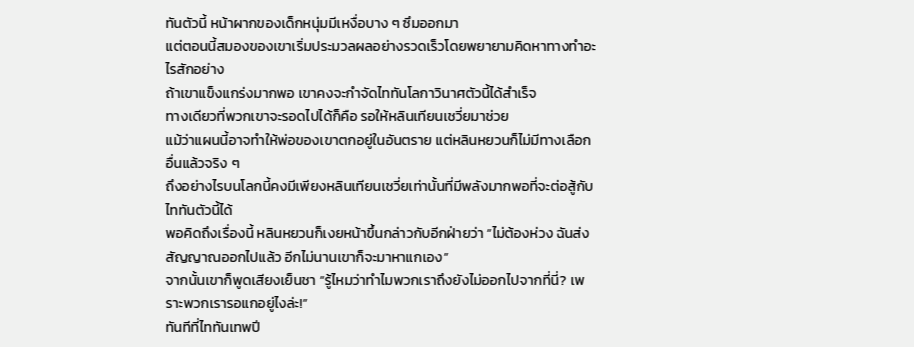ทันตัวนี้ หน้าผากของเด็กหนุ่มมีเหงื่อบาง ๆ ซึมออกมา
แต่ตอนนี้สมองของเขาเริ่มประมวลผลอย่างรวดเร็วโดยพยายามคิดหาทางทำอะไรสักอย่าง
ถ้าเขาแข็งแกร่งมากพอ เขาคงจะกำจัดไททันโลกาวินาศตัวนี้ได้สำเร็จ
ทางเดียวที่พวกเขาจะรอดไปได้ก็คือ รอให้หลินเทียนเชวี่ยมาช่วย
แม้ว่าแผนนี้อาจทำให้พ่อของเขาตกอยู่ในอันตราย แต่หลินหยวนก็ไม่มีทางเลือกอื่นแล้วจริง ๆ
ถึงอย่างไรบนโลกนี้คงมีเพียงหลินเทียนเชวี่ยเท่านั้นที่มีพลังมากพอที่จะต่อสู้กับไททันตัวนี้ได้
พอคิดถึงเรื่องนี้ หลินหยวนก็เงยหน้าขึ้นกล่าวกับอีกฝ่ายว่า “ไม่ต้องห่วง ฉันส่งสัญญาณออกไปแล้ว อีกไม่นานเขาก็จะมาหาแกเอง”
จากนั้นเขาก็พูดเสียงเย็นชา “รู้ไหมว่าทำไมพวกเราถึงยังไม่ออกไปจากที่นี่? เพราะพวกเรารอแกอยู่ไงล่ะ!”
ทันทีที่ไททันเทพปี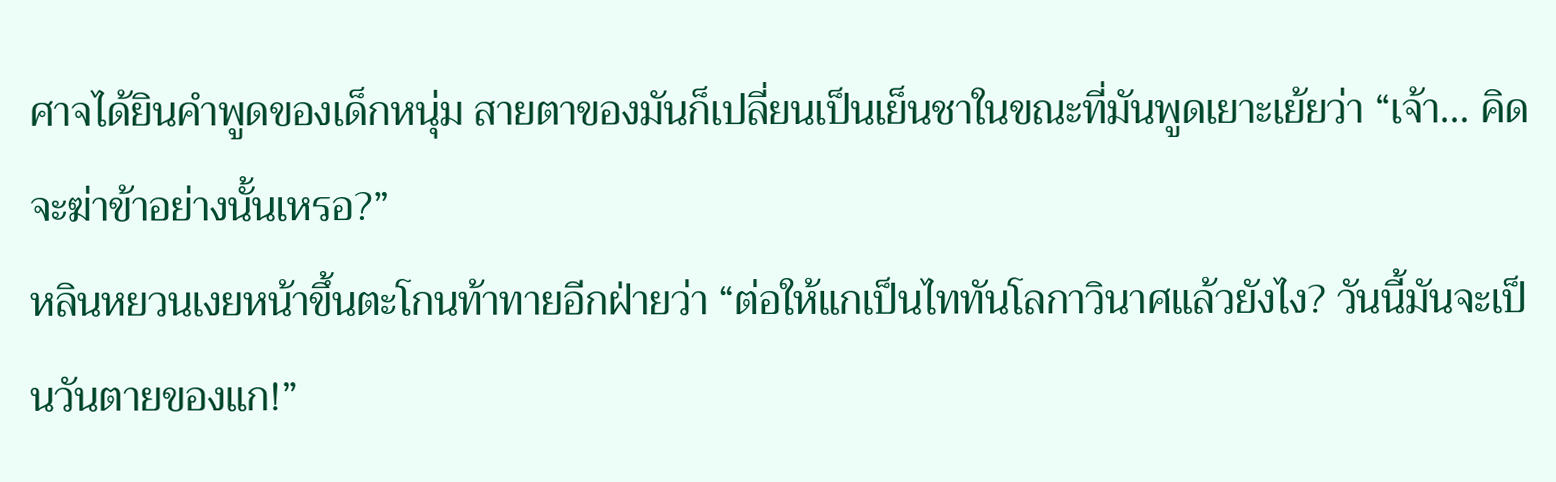ศาจได้ยินคำพูดของเด็กหนุ่ม สายตาของมันก็เปลี่ยนเป็นเย็นชาในขณะที่มันพูดเยาะเย้ยว่า “เจ้า… คิดจะฆ่าข้าอย่างนั้นเหรอ?”
หลินหยวนเงยหน้าขึ้นตะโกนท้าทายอีกฝ่ายว่า “ต่อให้แกเป็นไททันโลกาวินาศแล้วยังไง? วันนี้มันจะเป็นวันตายของแก!”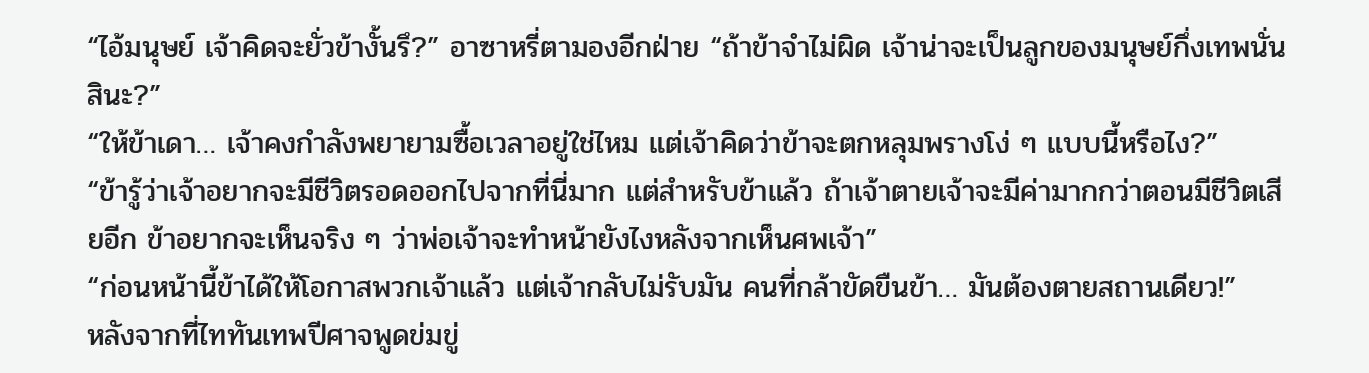“ไอ้มนุษย์ เจ้าคิดจะยั่วข้างั้นรึ?” อาซาหรี่ตามองอีกฝ่าย “ถ้าข้าจำไม่ผิด เจ้าน่าจะเป็นลูกของมนุษย์กึ่งเทพนั่นสินะ?”
“ให้ข้าเดา… เจ้าคงกำลังพยายามซื้อเวลาอยู่ใช่ไหม แต่เจ้าคิดว่าข้าจะตกหลุมพรางโง่ ๆ แบบนี้หรือไง?”
“ข้ารู้ว่าเจ้าอยากจะมีชีวิตรอดออกไปจากที่นี่มาก แต่สำหรับข้าแล้ว ถ้าเจ้าตายเจ้าจะมีค่ามากกว่าตอนมีชีวิตเสียอีก ข้าอยากจะเห็นจริง ๆ ว่าพ่อเจ้าจะทำหน้ายังไงหลังจากเห็นศพเจ้า”
“ก่อนหน้านี้ข้าได้ให้โอกาสพวกเจ้าแล้ว แต่เจ้ากลับไม่รับมัน คนที่กล้าขัดขืนข้า… มันต้องตายสถานเดียว!”
หลังจากที่ไททันเทพปีศาจพูดข่มขู่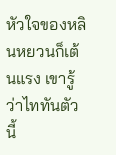หัวใจของหลินหยวนก็เต้นแรง เขารู้ว่าไททันตัวนี้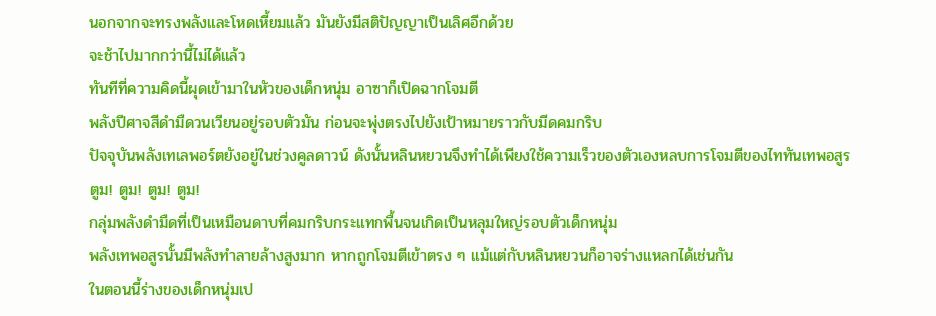นอกจากจะทรงพลังและโหดเหี้ยมแล้ว มันยังมีสติปัญญาเป็นเลิศอีกด้วย
จะช้าไปมากกว่านี้ไม่ได้แล้ว
ทันทีที่ความคิดนี้ผุดเข้ามาในหัวของเด็กหนุ่ม อาซาก็เปิดฉากโจมตี
พลังปีศาจสีดำมืดวนเวียนอยู่รอบตัวมัน ก่อนจะพุ่งตรงไปยังเป้าหมายราวกับมีดคมกริบ
ปัจจุบันพลังเทเลพอร์ตยังอยู่ในช่วงคูลดาวน์ ดังนั้นหลินหยวนจึงทำได้เพียงใช้ความเร็วของตัวเองหลบการโจมตีของไททันเทพอสูร
ตูม! ตูม! ตูม! ตูม!
กลุ่มพลังดำมืดที่เป็นเหมือนดาบที่คมกริบกระแทกพื้นจนเกิดเป็นหลุมใหญ่รอบตัวเด็กหนุ่ม
พลังเทพอสูรนั้นมีพลังทำลายล้างสูงมาก หากถูกโจมตีเข้าตรง ๆ แม้แต่กับหลินหยวนก็อาจร่างแหลกได้เช่นกัน
ในตอนนี้ร่างของเด็กหนุ่มเป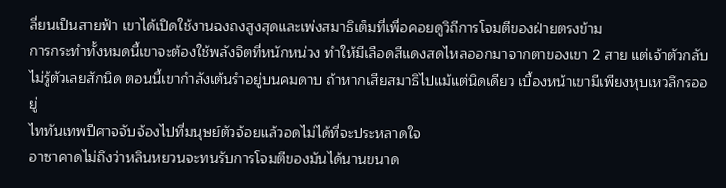ลี่ยนเป็นสายฟ้า เขาได้เปิดใช้งานฉงถงสูงสุดและเพ่งสมาธิเต็มที่เพื่อคอยดูวิถีการโจมตีของฝ่ายตรงข้าม
การกระทำทั้งหมดนี้เขาจะต้องใช้พลังจิตที่หนักหน่วง ทำให้มีเลือดสีแดงสดไหลออกมาจากตาของเขา 2 สาย แต่เจ้าตัวกลับไม่รู้ตัวเลยสักนิด ตอนนี้เขากำลังเต้นรำอยู่บนคมดาบ ถ้าหากเสียสมาธิไปแม้แต่นิดเดียว เบื้องหน้าเขามีเพียงหุบเหวลึกรออยู่
ไททันเทพปีศาจจับจ้องไปที่มนุษย์ตัวจ้อยแล้วอดไม่ได้ที่จะประหลาดใจ
อาซาคาดไม่ถึงว่าหลินหยวนจะทนรับการโจมตีของมันได้นานขนาด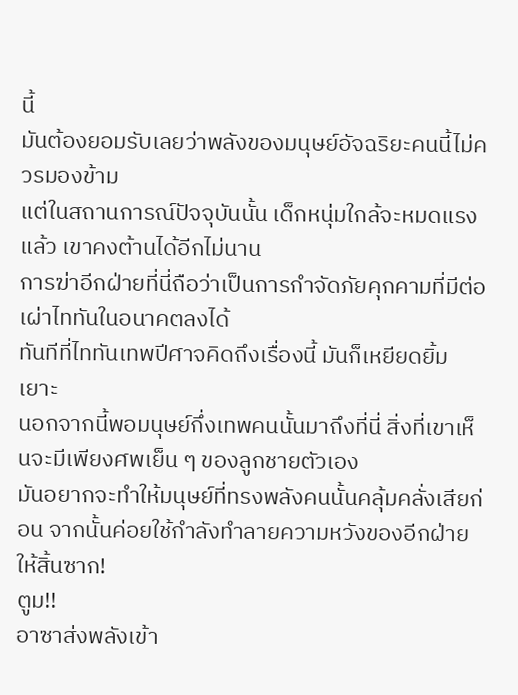นี้
มันต้องยอมรับเลยว่าพลังของมนุษย์อัจฉริยะคนนี้ไม่ควรมองข้าม
แต่ในสถานการณ์ปัจจุบันนั้น เด็กหนุ่มใกล้จะหมดแรงแล้ว เขาคงต้านได้อีกไม่นาน
การฆ่าอีกฝ่ายที่นี่ถือว่าเป็นการกำจัดภัยคุกคามที่มีต่อเผ่าไททันในอนาคตลงได้
ทันทีที่ไททันเทพปีศาจคิดถึงเรื่องนี้ มันก็เหยียดยิ้มเยาะ
นอกจากนี้พอมนุษย์กึ่งเทพคนนั้นมาถึงที่นี่ สิ่งที่เขาเห็นจะมีเพียงศพเย็น ๆ ของลูกชายตัวเอง
มันอยากจะทำให้มนุษย์ที่ทรงพลังคนนั้นคลุ้มคลั่งเสียก่อน จากนั้นค่อยใช้กำลังทำลายความหวังของอีกฝ่ายให้สิ้นซาก!
ตูม!!
อาซาส่งพลังเข้า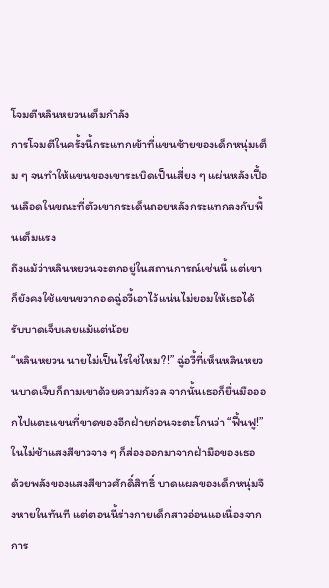โจมตีหลินหยวนเต็มกำลัง
การโจมตีในครั้งนี้กระแทกเข้าที่แขนซ้ายของเด็กหนุ่มเต็ม ๆ จนทำให้แขนของเขาระเบิดเป็นเสี่ยง ๆ แผ่นหลังเปื้อนเลือดในขณะที่ตัวเขากระเด็นถอยหลังกระแทกลงกับพื้นเต็มแรง
ถึงแม้ว่าหลินหยวนจะตกอยู่ในสถานการณ์เช่นนี้ แต่เขาก็ยังคงใช้แขนขวากอดฉู่อวี้เอาไว้แน่นไม่ยอมให้เธอได้รับบาดเจ็บเลยแม้แต่น้อย
“หลินหยวน นายไม่เป็นไรใช่ไหม?!” ฉู่อวี้ที่เห็นหลินหยวนบาดเจ็บก็ถามเขาด้วยความกังวล จากนั้นเธอก็ยื่นมือออกไปแตะแขนที่ขาดของอีกฝ่ายก่อนจะตะโกนว่า “ฟื้นฟู!”
ในไม่ช้าแสงสีขาวจาง ๆ ก็ส่องออกมาจากฝ่ามือของเธอ
ด้วยพลังของแสงสีขาวศักดิ์สิทธิ์ บาดแผลของเด็กหนุ่มจึงหายในทันที แต่ตอนนี้ร่างกายเด็กสาวอ่อนแอเนื่องจากการ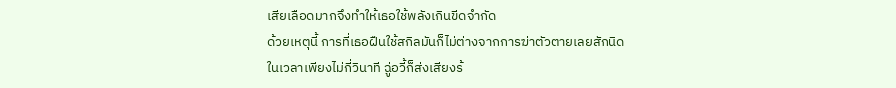เสียเลือดมากจึงทำให้เธอใช้พลังเกินขีดจำกัด
ด้วยเหตุนี้ การที่เธอฝืนใช้สกิลมันก็ไม่ต่างจากการฆ่าตัวตายเลยสักนิด
ในเวลาเพียงไม่กี่วินาที ฉู่อวี้ก็ส่งเสียงร้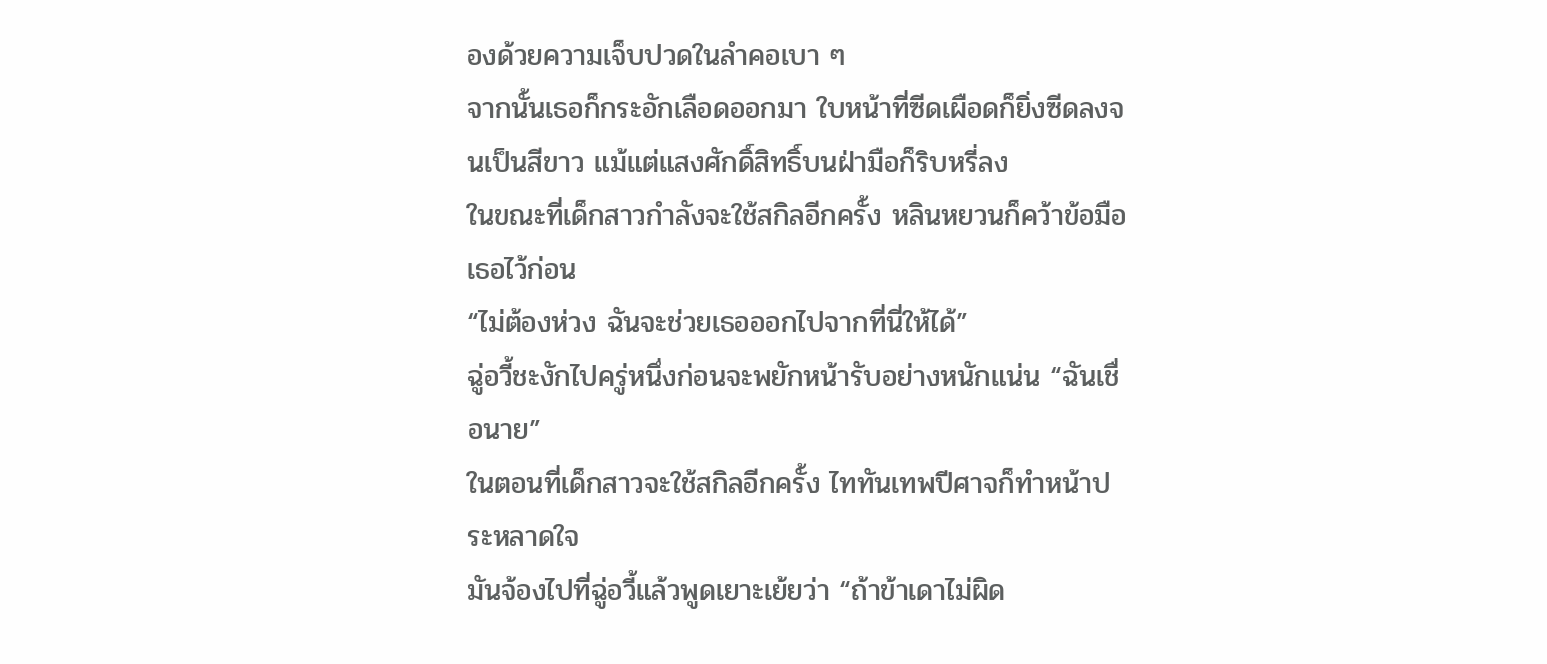องด้วยความเจ็บปวดในลำคอเบา ๆ
จากนั้นเธอก็กระอักเลือดออกมา ใบหน้าที่ซีดเผือดก็ยิ่งซีดลงจนเป็นสีขาว แม้แต่แสงศักดิ์สิทธิ์บนฝ่ามือก็ริบหรี่ลง
ในขณะที่เด็กสาวกำลังจะใช้สกิลอีกครั้ง หลินหยวนก็คว้าข้อมือเธอไว้ก่อน
“ไม่ต้องห่วง ฉันจะช่วยเธอออกไปจากที่นี่ให้ได้”
ฉู่อวี้ชะงักไปครู่หนึ่งก่อนจะพยักหน้ารับอย่างหนักแน่น “ฉันเชื่อนาย”
ในตอนที่เด็กสาวจะใช้สกิลอีกครั้ง ไททันเทพปีศาจก็ทำหน้าประหลาดใจ
มันจ้องไปที่ฉู่อวี้แล้วพูดเยาะเย้ยว่า “ถ้าข้าเดาไม่ผิด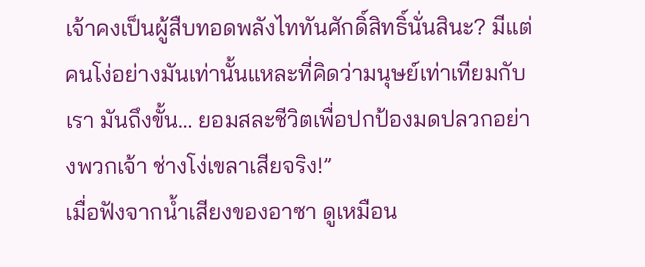เจ้าคงเป็นผู้สืบทอดพลังไททันศักดิ์สิทธิ์นั่นสินะ? มีแต่คนโง่อย่างมันเท่านั้นแหละที่คิดว่ามนุษย์เท่าเทียมกับเรา มันถึงขั้น… ยอมสละชีวิตเพื่อปกป้องมดปลวกอย่างพวกเจ้า ช่างโง่เขลาเสียจริง!”
เมื่อฟังจากน้ำเสียงของอาซา ดูเหมือน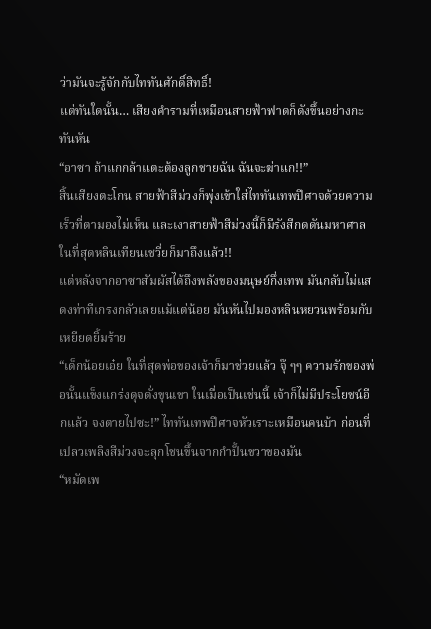ว่ามันจะรู้จักกับไททันศักดิ์สิทธิ์!
แต่ทันใดนั้น… เสียงคำรามที่เหมือนสายฟ้าฟาดก็ดังขึ้นอย่างกะทันหัน
“อาซา ถ้าแกกล้าแตะต้องลูกชายฉัน ฉันจะฆ่าแก!!”
สิ้นเสียงตะโกน สายฟ้าสีม่วงก็พุ่งเข้าใส่ไททันเทพปีศาจด้วยความเร็วที่ตามองไม่เห็น และเงาสายฟ้าสีม่วงนี้ก็มีรังสีกดดันมหาศาล
ในที่สุดหลินเทียนเชวี่ยก็มาถึงแล้ว!!
แต่หลังจากอาซาสัมผัสได้ถึงพลังของมนุษย์กึ่งเทพ มันกลับไม่แสดงท่าทีเกรงกลัวเลยแม้แต่น้อย มันหันไปมองหลินหยวนพร้อมกับเหยียดยิ้มร้าย
“เด็กน้อยเอ๋ย ในที่สุดพ่อของเจ้าก็มาช่วยแล้ว จุ๊ ๆๆ ความรักของพ่อนั้นแข็งแกร่งดุจดั่งขุนเขา ในเมื่อเป็นเช่นนี้ เจ้าก็ไม่มีประโยชน์อีกแล้ว จงตายไปซะ!” ไททันเทพปีศาจหัวเราะเหมือนคนบ้า ก่อนที่เปลวเพลิงสีม่วงจะลุกโชนขึ้นจากกำปั้นขวาของมัน
“หมัดเพ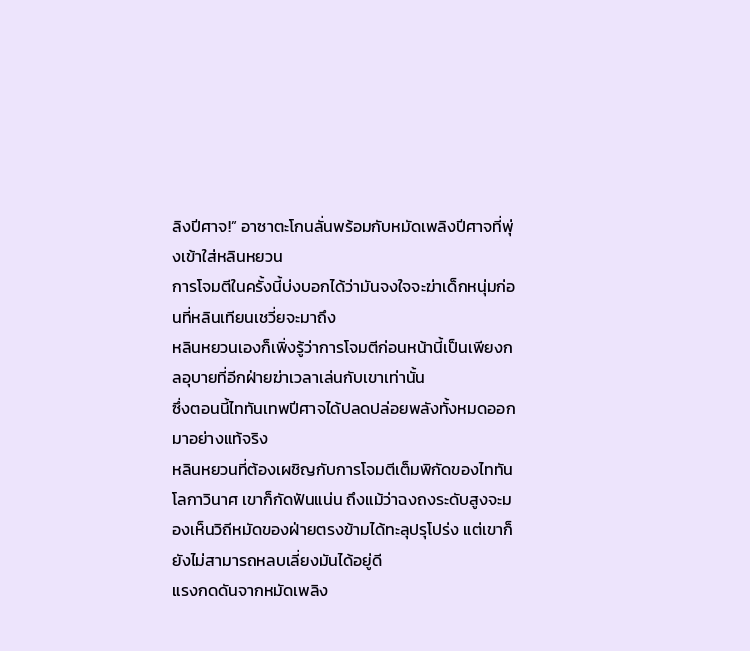ลิงปีศาจ!” อาซาตะโกนลั่นพร้อมกับหมัดเพลิงปีศาจที่พุ่งเข้าใส่หลินหยวน
การโจมตีในครั้งนี้บ่งบอกได้ว่ามันจงใจจะฆ่าเด็กหนุ่มก่อนที่หลินเทียนเชวี่ยจะมาถึง
หลินหยวนเองก็เพิ่งรู้ว่าการโจมตีก่อนหน้านี้เป็นเพียงกลอุบายที่อีกฝ่ายฆ่าเวลาเล่นกับเขาเท่านั้น
ซึ่งตอนนี้ไททันเทพปีศาจได้ปลดปล่อยพลังทั้งหมดออกมาอย่างแท้จริง
หลินหยวนที่ต้องเผชิญกับการโจมตีเต็มพิกัดของไททันโลกาวินาศ เขาก็กัดฟันแน่น ถึงแม้ว่าฉงถงระดับสูงจะมองเห็นวิถีหมัดของฝ่ายตรงข้ามได้ทะลุปรุโปร่ง แต่เขาก็ยังไม่สามารถหลบเลี่ยงมันได้อยู่ดี
แรงกดดันจากหมัดเพลิง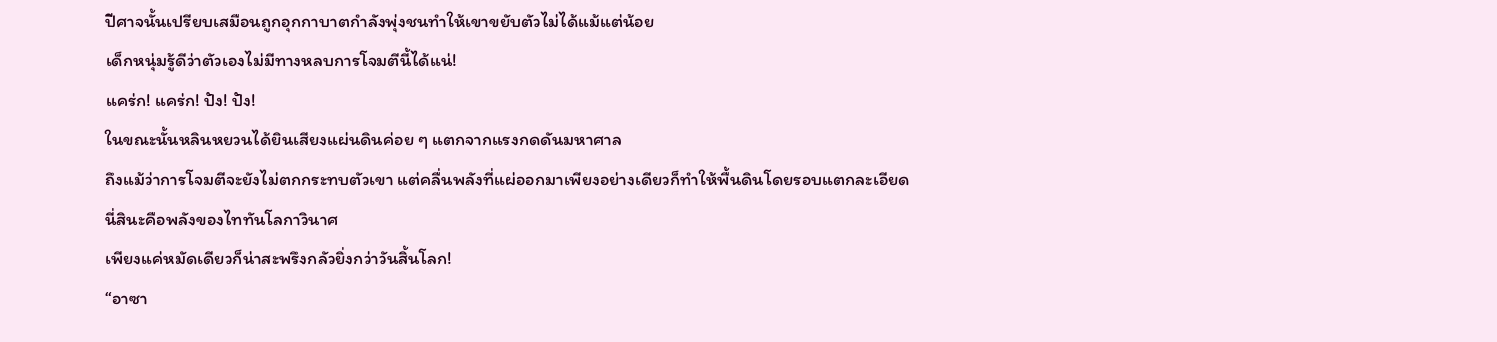ปีศาจนั้นเปรียบเสมือนถูกอุกกาบาตกำลังพุ่งชนทำให้เขาขยับตัวไม่ได้แม้แต่น้อย
เด็กหนุ่มรู้ดีว่าตัวเองไม่มีทางหลบการโจมตีนี้ได้แน่!
แคร่ก! แคร่ก! ปัง! ปัง!
ในขณะนั้นหลินหยวนได้ยินเสียงแผ่นดินค่อย ๆ แตกจากแรงกดดันมหาศาล
ถึงแม้ว่าการโจมตีจะยังไม่ตกกระทบตัวเขา แต่คลื่นพลังที่แผ่ออกมาเพียงอย่างเดียวก็ทำให้พื้นดินโดยรอบแตกละเอียด
นี่สินะคือพลังของไททันโลกาวินาศ
เพียงแค่หมัดเดียวก็น่าสะพรึงกลัวยิ่งกว่าวันสิ้นโลก!
“อาซา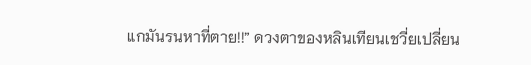แกมันรนหาที่ตาย!!” ดวงตาของหลินเทียนเชวี่ยเปลี่ยน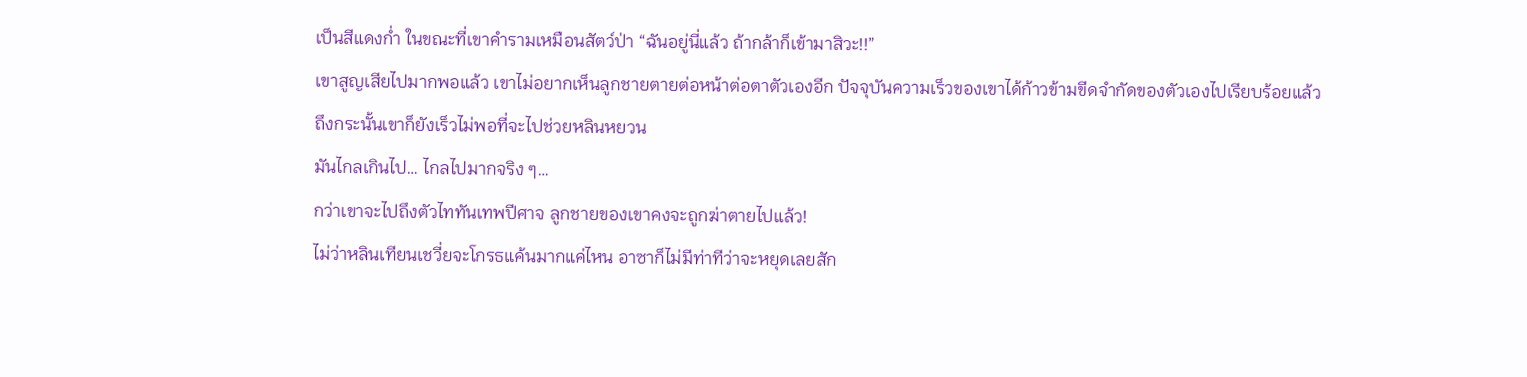เป็นสีแดงก่ำ ในขณะที่เขาคำรามเหมือนสัตว์ป่า “ฉันอยู่นี่แล้ว ถ้ากล้าก็เข้ามาสิวะ!!”
เขาสูญเสียไปมากพอแล้ว เขาไม่อยากเห็นลูกชายตายต่อหน้าต่อตาตัวเองอีก ปัจจุบันความเร็วของเขาได้ก้าวข้ามขีดจำกัดของตัวเองไปเรียบร้อยแล้ว
ถึงกระนั้นเขาก็ยังเร็วไม่พอที่จะไปช่วยหลินหยวน
มันไกลเกินไป… ไกลไปมากจริง ๆ…
กว่าเขาจะไปถึงตัวไททันเทพปีศาจ ลูกชายของเขาคงจะถูกฆ่าตายไปแล้ว!
ไม่ว่าหลินเทียนเชวี่ยจะโกรธแค้นมากแค่ไหน อาซาก็ไม่มีท่าทีว่าจะหยุดเลยสัก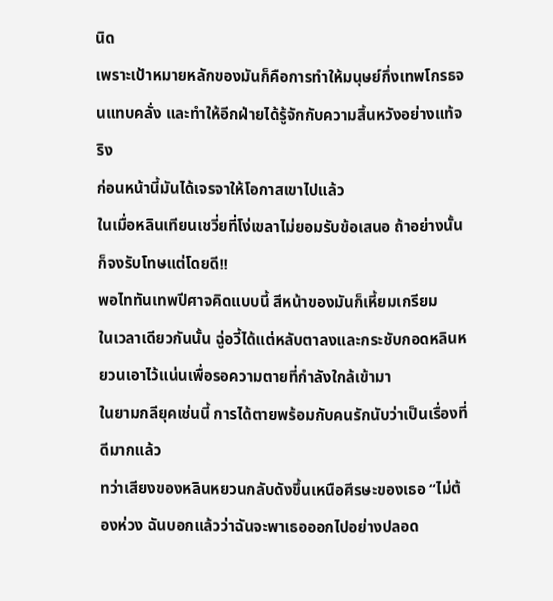นิด
เพราะเป้าหมายหลักของมันก็คือการทำให้มนุษย์กึ่งเทพโกรธจนแทบคลั่ง และทำให้อีกฝ่ายได้รู้จักกับความสิ้นหวังอย่างแท้จริง
ก่อนหน้านี้มันได้เจรจาให้โอกาสเขาไปแล้ว
ในเมื่อหลินเทียนเชวี่ยที่โง่เขลาไม่ยอมรับข้อเสนอ ถ้าอย่างนั้นก็จงรับโทษแต่โดยดี!!
พอไททันเทพปีศาจคิดแบบนี้ สีหน้าของมันก็เหี้ยมเกรียม
ในเวลาเดียวกันนั้น ฉู่อวี้ได้แต่หลับตาลงและกระชับกอดหลินหยวนเอาไว้แน่นเพื่อรอความตายที่กำลังใกล้เข้ามา
ในยามกลียุคเช่นนี้ การได้ตายพร้อมกับคนรักนับว่าเป็นเรื่องที่ดีมากแล้ว
ทว่าเสียงของหลินหยวนกลับดังขึ้นเหนือศีรษะของเธอ “ไม่ต้องห่วง ฉันบอกแล้วว่าฉันจะพาเธอออกไปอย่างปลอด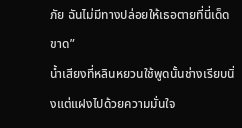ภัย ฉันไม่มีทางปล่อยให้เธอตายที่นี่เด็ดขาด”
น้ำเสียงที่หลินหยวนใช้พูดนั้นช่างเรียบนิ่งแต่แฝงไปด้วยความมั่นใจ